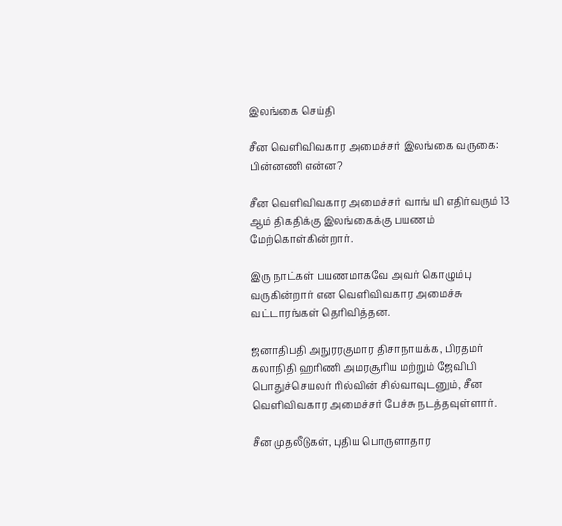இலங்கை செய்தி

சீன வெளிவிவகார அமைச்சர் இலங்கை வருகை: பின்னணி என்ன?

சீன வெளிவிவகார அமைச்சர் வாங் யி எதிர்வரும் 13 ஆம் திகதிக்கு இலங்கைக்கு பயணம் மேற்கொள்கின்றார்.

இரு நாட்கள் பயணமாகவே அவர் கொழும்பு வருகின்றார் என வெளிவிவகார அமைச்சு வட்டாரங்கள் தெரிவித்தன.

ஜனாதிபதி அநுரரகுமார திசாநாயக்க, பிரதமர் கலாநிதி ஹரிணி அமரசூரிய மற்றும் ஜேவிபி பொதுச்செயலர் ரில்வின் சில்வாவுடனும், சீன வெளிவிவகார அமைச்சர் பேச்சு நடத்தவுள்ளார்.

சீன முதலீடுகள், புதிய பொருளாதார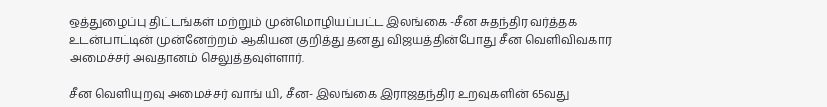ஒத்துழைப்பு திட்டங்கள் மற்றும் முன்மொழியப்பட்ட இலங்கை -சீன சுதந்திர வர்த்தக உடன்பாட்டின் முன்னேற்றம் ஆகியன குறித்து தனது விஜயத்தின்போது சீன வெளிவிவகார அமைச்சர் அவதானம் செலுத்தவுள்ளார்.

சீன வெளியுறவு அமைச்சர் வாங் யி, சீன- இலங்கை இராஜதந்திர உறவுகளின் 65வது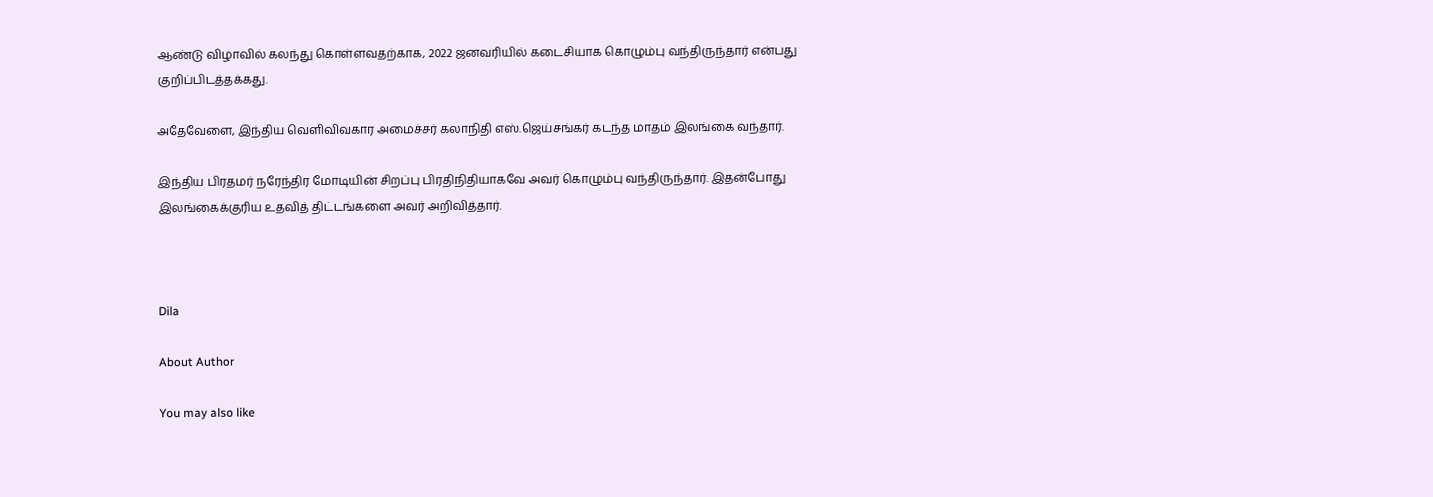ஆண்டு விழாவில் கலந்து கொள்ளவதற்காக, 2022 ஜனவரியில் கடைசியாக கொழும்பு வந்திருந்தார் என்பது குறிப்பிடத்தக்கது.

அதேவேளை, இந்திய வெளிவிவகார அமைச்சர் கலாநிதி எஸ்.ஜெய்சங்கர் கடந்த மாதம் இலங்கை வந்தார்.

இந்திய பிரதமர் நரேந்திர மோடியின் சிறப்பு பிரதிநிதியாகவே அவர் கொழும்பு வந்திருந்தார். இதன்போது இலங்கைக்குரிய உதவித் திட்டங்களை அவர் அறிவித்தார்.



Dila

About Author

You may also like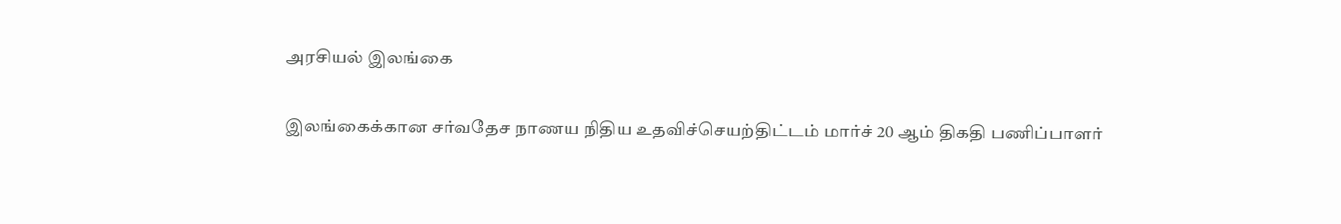அரசியல் இலங்கை

இலங்கைக்கான சர்வதேச நாணய நிதிய உதவிச்செயற்திட்டம் மார்ச் 20 ஆம் திகதி பணிப்பாளர்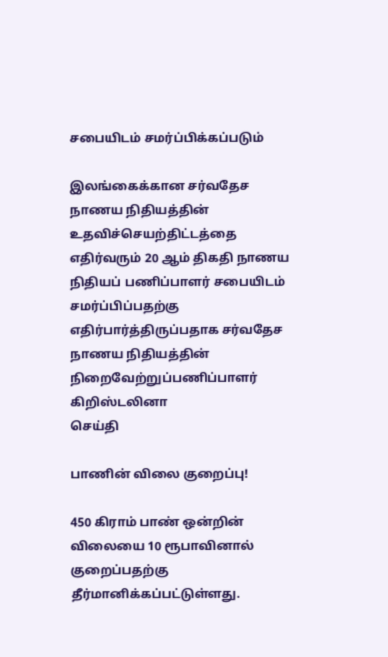சபையிடம் சமர்ப்பிக்கப்படும்

இலங்கைக்கான சர்வதேச நாணய நிதியத்தின் உதவிச்செயற்திட்டத்தை எதிர்வரும் 20 ஆம் திகதி நாணய நிதியப் பணிப்பாளர் சபையிடம் சமர்ப்பிப்பதற்கு எதிர்பார்த்திருப்பதாக சர்வதேச நாணய நிதியத்தின் நிறைவேற்றுப்பணிப்பாளர் கிறிஸ்டலினா
செய்தி

பாணின் விலை குறைப்பு!

450 கிராம் பாண் ஒன்றின் விலையை 10 ரூபாவினால் குறைப்பதற்கு தீர்மானிக்கப்பட்டுள்ளது.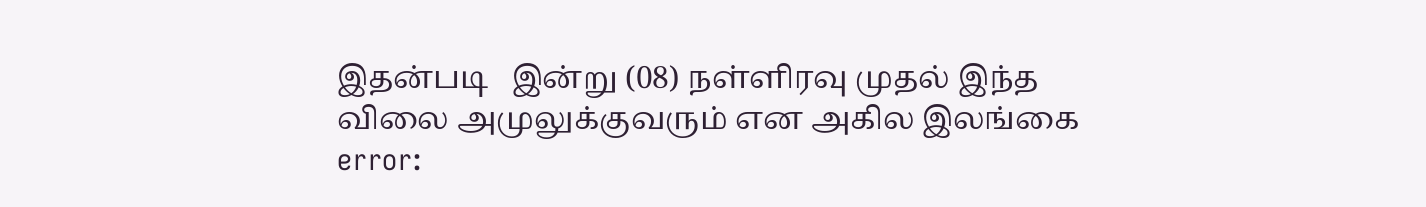இதன்படி   இன்று (08) நள்ளிரவு முதல் இந்த விலை அமுலுக்குவரும் என அகில இலங்கை
error: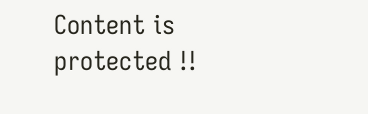Content is protected !!